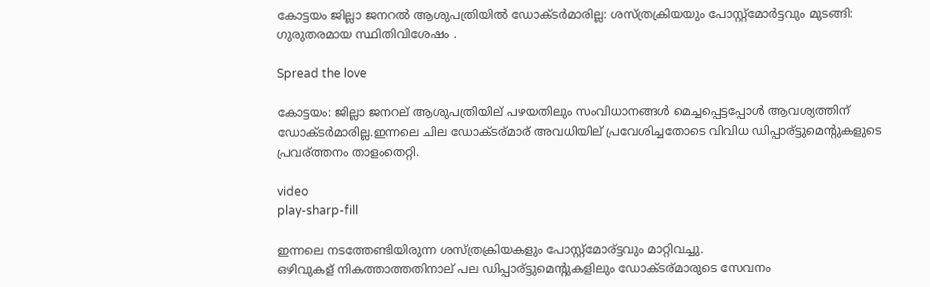കോട്ടയം ജില്ലാ ജനറൽ ആശുപത്രിയിൽ ഡോക്ടർമാരില്ല: ശസ്ത്രക്രിയയും പോസ്റ്റ്മോർട്ടവും മുടങ്ങി: ഗുരുതരമായ സ്ഥിതിവിശേഷം .

Spread the love

കോട്ടയം: ജില്ലാ ജനറല് ആശുപത്രിയില് പഴയതിലും സംവിധാനങ്ങൾ മെച്ചപ്പെട്ടപ്പോൾ ആവശ്യത്തിന് ഡോക്ടർമാരില്ല.ഇന്നലെ ചില ഡോക്ടര്മാര് അവധിയില് പ്രവേശിച്ചതോടെ വിവിധ ഡിപ്പാര്ട്ടുമെന്റുകളുടെ പ്രവര്ത്തനം താളംതെറ്റി.

video
play-sharp-fill

ഇന്നലെ നടത്തേണ്ടിയിരുന്ന ശസ്ത്രക്രിയകളും പോസ്റ്റ്മോര്ട്ടവും മാറ്റിവച്ചു.
ഒഴിവുകള് നികത്താത്തതിനാല് പല ഡിപ്പാര്ട്ടുമെന്റുകളിലും ഡോക്ടര്മാരുടെ സേവനം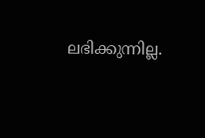ലഭിക്കുന്നില്ല.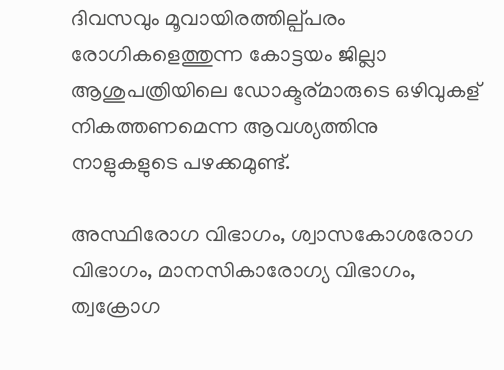ദിവസവും മൂവായിരത്തില്പ്പരം രോഗികളെത്തുന്ന കോട്ടയം ജില്ലാ ആശുപത്രിയിലെ ഡോക്ടര്മാരുടെ ഒഴിവുകള് നികത്തണമെന്ന ആവശ്യത്തിനു നാളുകളുടെ പഴക്കമുണ്ട്.

അസ്ഥിരോഗ വിഭാഗം, ശ്വാസകോശരോഗ വിഭാഗം, മാനസികാരോഗ്യ വിഭാഗം, ത്വക്രോഗ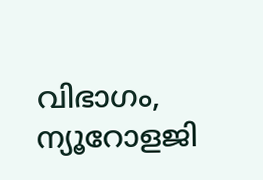വിഭാഗം, ന്യൂറോളജി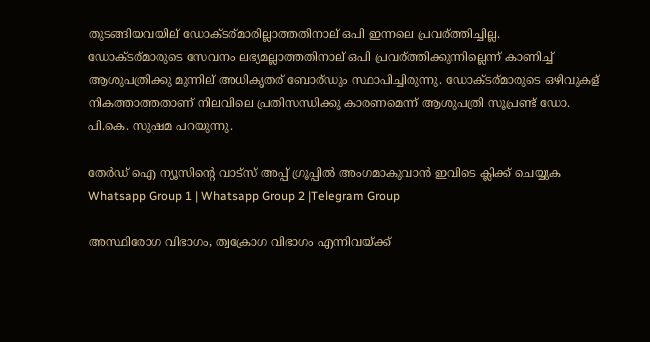തുടങ്ങിയവയില് ഡോക്ടര്മാരില്ലാത്തതിനാല് ഒപി ഇന്നലെ പ്രവര്ത്തിച്ചില്ല.
ഡോക്ടര്മാരുടെ സേവനം ലഭ്യമല്ലാത്തതിനാല് ഒപി പ്രവര്ത്തിക്കുന്നില്ലെന്ന് കാണിച്ച്‌ ആശുപത്രിക്കു മുന്നില് അധികൃതര് ബോര്ഡും സ്ഥാപിച്ചിരുന്നു. ഡോക്ടര്മാരുടെ ഒഴിവുകള് നികത്താത്തതാണ് നിലവിലെ പ്രതിസന്ധിക്കു കാരണമെന്ന് ആശുപത്രി സൂപ്രണ്ട് ഡോ. പി.കെ. സുഷമ പറയുന്നു.

തേർഡ് ഐ ന്യൂസിന്റെ വാട്സ് അപ്പ് ഗ്രൂപ്പിൽ അംഗമാകുവാൻ ഇവിടെ ക്ലിക്ക് ചെയ്യുക
Whatsapp Group 1 | Whatsapp Group 2 |Telegram Group

അസ്ഥിരോഗ വിഭാഗം, ത്വക്രോഗ വിഭാഗം എന്നിവയ്ക്ക്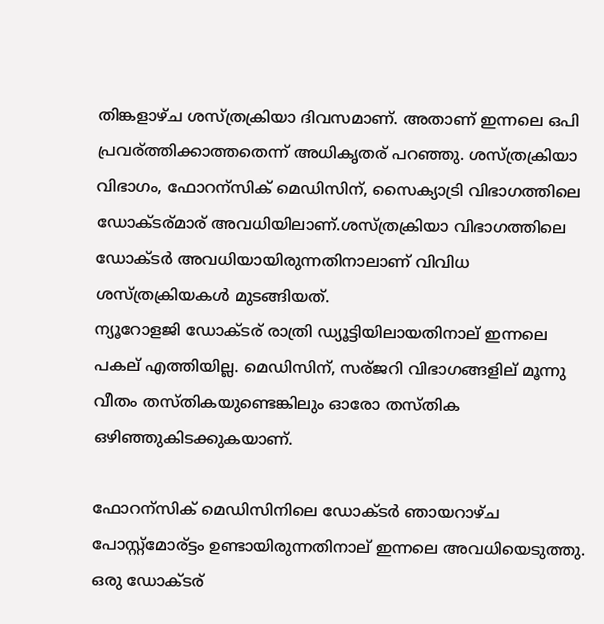തിങ്കളാഴ്ച ശസ്ത്രക്രിയാ ദിവസമാണ്. അതാണ് ഇന്നലെ ഒപി പ്രവര്ത്തിക്കാത്തതെന്ന് അധികൃതര് പറഞ്ഞു. ശസ്ത്രക്രിയാ വിഭാഗം, ഫോറന്സിക് മെഡിസിന്, സൈക്യാട്രി വിഭാഗത്തിലെ ഡോക്ടര്മാര് അവധിയിലാണ്.ശസ്ത്രക്രിയാ വിഭാഗത്തിലെ ഡോക്ടർ അവധിയായിരുന്നതിനാലാണ് വിവിധ ശസ്ത്രക്രിയകള്‍ മുടങ്ങിയത്.
ന്യൂറോളജി ഡോക്ടര് രാത്രി ഡ്യൂട്ടിയിലായതിനാല് ഇന്നലെ പകല് എത്തിയില്ല. മെഡിസിന്, സര്ജറി വിഭാഗങ്ങളില് മൂന്നു വീതം തസ്തികയുണ്ടെങ്കിലും ഓരോ തസ്തിക ഒഴിഞ്ഞുകിടക്കുകയാണ്.

ഫോറന്സിക് മെഡിസിനിലെ ഡോക്ടർ ഞായറാഴ്ച പോസ്റ്റ്മോര്ട്ടം ഉണ്ടായിരുന്നതിനാല് ഇന്നലെ അവധിയെടുത്തു. ഒരു ഡോക്ടര്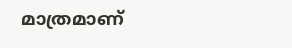മാത്രമാണ്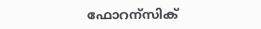ഫോറന്സിക്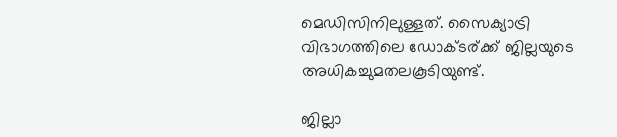മെഡിസിനിലുള്ളത്. സൈക്യാട്രി വിഭാഗത്തിലെ ഡോക്ടര്ക്ക് ജില്ലയുടെ അധികച്ചുമതലകൂടിയുണ്ട്.

ജില്ലാ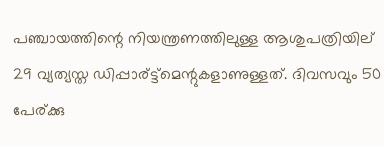പഞ്ചായത്തിന്റെ നിയന്ത്രണത്തിലുള്ള ആശുപത്രിയില് 29 വ്യത്യസ്ത ഡിപ്പാര്ട്ട്മെന്റുകളാണുള്ളത്. ദിവസവും 50 പേര്ക്കു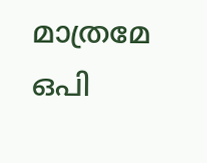മാത്രമേ ഒപി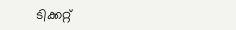ടിക്കറ്റ്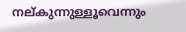നല്കുന്നുള്ളൂവെന്നും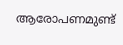ആരോപണമുണ്ട്